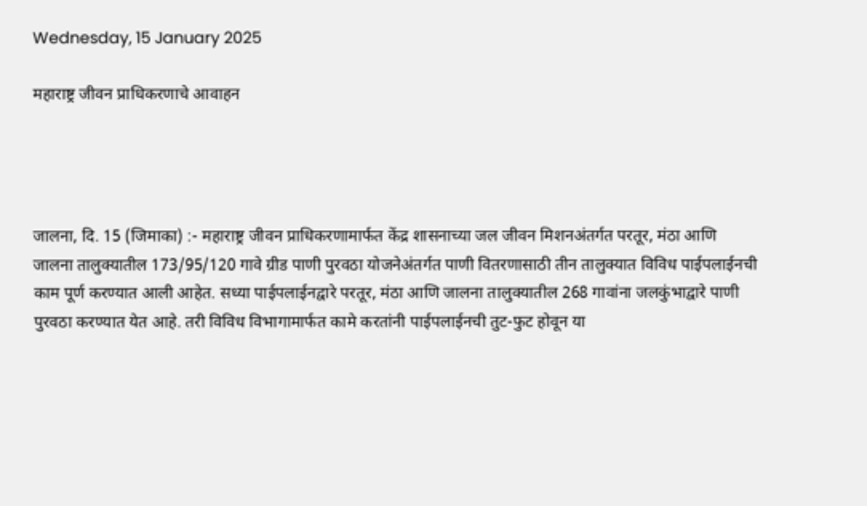Wednesday, 15 January 2025

महाराष्ट्र जीवन प्राधिकरणाचे आवाहन




जालना, दि. 15 (जिमाका) :- महाराष्ट्र जीवन प्राधिकरणामार्फत केंद्र शासनाच्या जल जीवन मिशनअंतर्गत परतूर, मंठा आणि जालना तालुक्यातील 173/95/120 गावे ग्रीड पाणी पुरवठा योजनेअंतर्गत पाणी वितरणासाठी तीन तालुक्यात विविध पाईपलाईनची काम पूर्ण करण्यात आली आहेत. सध्या पाईपलाईनद्वारे परतूर, मंठा आणि जालना तालुक्यातील 268 गावांना जलकुंभाद्वारे पाणी पुरवठा करण्यात येत आहे. तरी विविध विभागामार्फत कामे करतांनी पाईपलाईनची तुट-फुट होवून या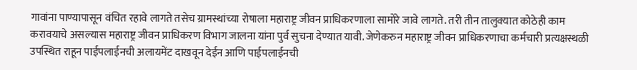गावांना पाण्यापासून वंचित रहावे लागते तसेच ग्रामस्थांच्या रोषाला महाराष्ट्र जीवन प्राधिकरणाला सामोरे जावे लागते. तरी तीन तालुक्यात कोठेही काम करावयाचे असल्यास महाराष्ट्र जीवन प्राधिकरण विभाग जालना यांना पुर्व सुचना देण्यात यावी. जेणेकरुन महाराष्ट्र जीवन प्राधिकरणाचा कर्मचारी प्रत्यक्षस्थळी उपस्थित राहून पाईपलाईनची अलायमेंट दाखवून देईन आणि पाईपलाईनची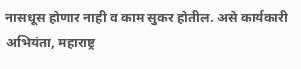नासधूस होणार नाही व काम सुकर होतील. असे कार्यकारी अभियंता, महाराष्ट्र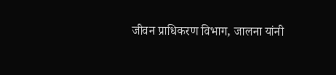जीवन प्राधिकरण विभाग, जालना यांनी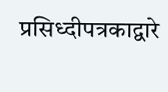प्रसिध्दीपत्रकाद्वारे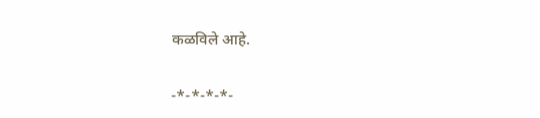कळविले आहे.

-*-*-*-*-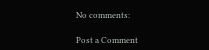No comments:

Post a Comment